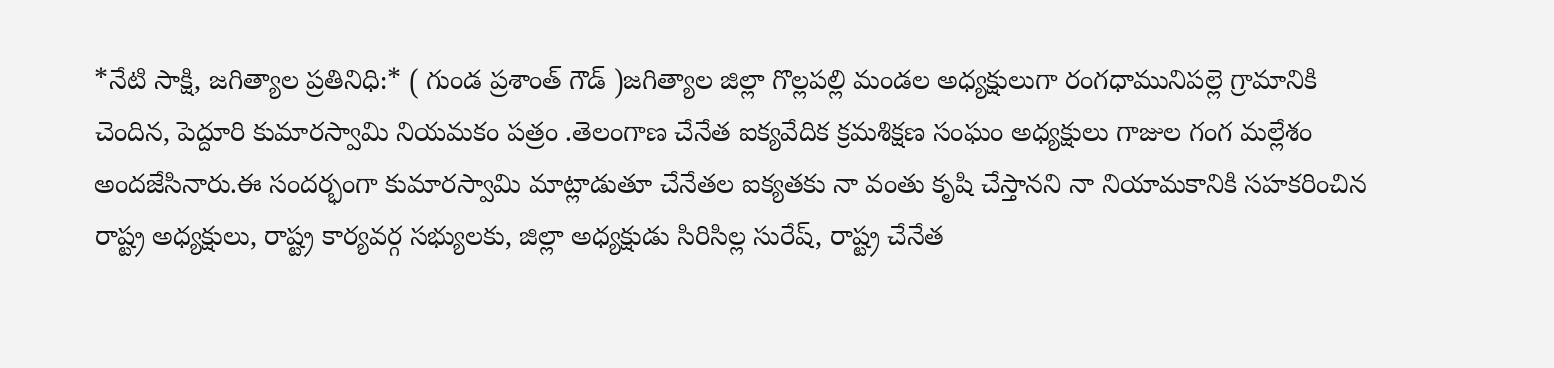*నేటి సాక్షి, జగిత్యాల ప్రతినిధి:* ( గుండ ప్రశాంత్ గౌడ్ )జగిత్యాల జిల్లా గొల్లపల్లి మండల అధ్యక్షులుగా రంగధామునిపల్లె గ్రామానికి చెందిన, పెద్దూరి కుమారస్వామి నియమకం పత్రం .తెలంగాణ చేనేత ఐక్యవేదిక క్రమశిక్షణ సంఘం అధ్యక్షులు గాజుల గంగ మల్లేశం అందజేసినారు.ఈ సందర్భంగా కుమారస్వామి మాట్లాడుతూ చేనేతల ఐక్యతకు నా వంతు కృషి చేస్తానని నా నియామకానికి సహకరించిన రాష్ట్ర అధ్యక్షులు, రాష్ట్ర కార్యవర్గ సభ్యులకు, జిల్లా అధ్యక్షుడు సిరిసిల్ల సురేష్, రాష్ట్ర చేనేత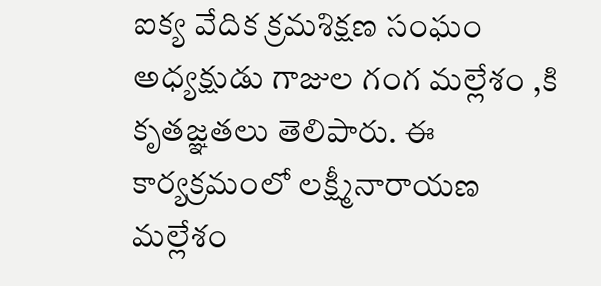ఐక్య వేదిక క్రమశిక్షణ సంఘం అధ్యక్షుడు గాజుల గంగ మల్లేశం ,కి కృతజ్ఞతలు తెలిపారు. ఈ కార్యక్రమంలో లక్ష్మీనారాయణ మల్లేశం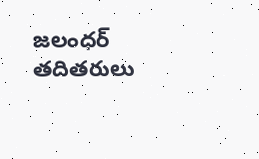జలంధర్ తదితరులు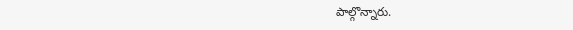పాల్గొన్నారు.